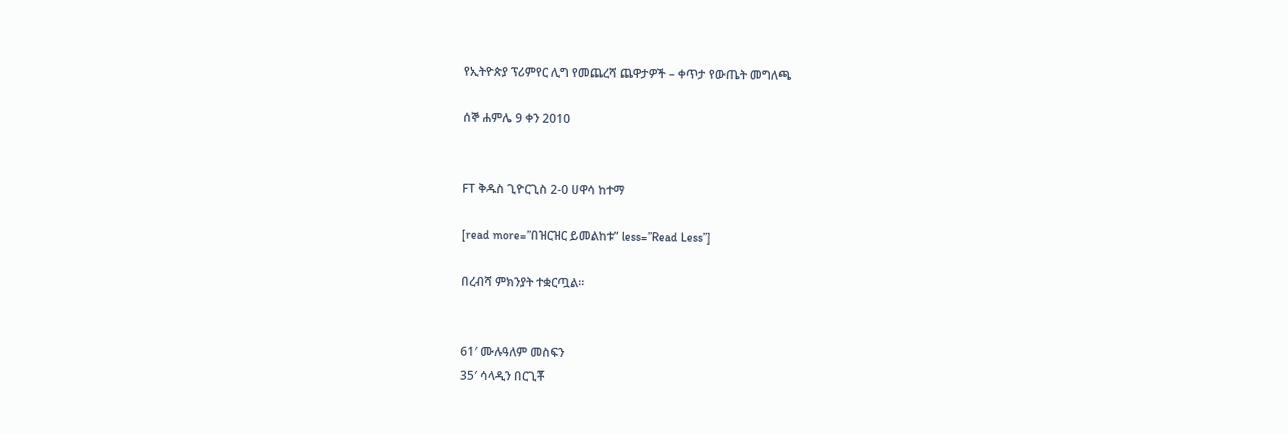የኢትዮጵያ ፕሪምየር ሊግ የመጨረሻ ጨዋታዎች – ቀጥታ የውጤት መግለጫ

ሰኞ ሐምሌ 9 ቀን 2010


FT ቅዱስ ጊዮርጊስ 2-0 ሀዋሳ ከተማ

[read more=”በዝርዝር ይመልከቱ” less=”Read Less”]

በረብሻ ምክንያት ተቋርጧል።


61′ ሙሉዓለም መስፍን
35′ ሳላዲን በርጊቾ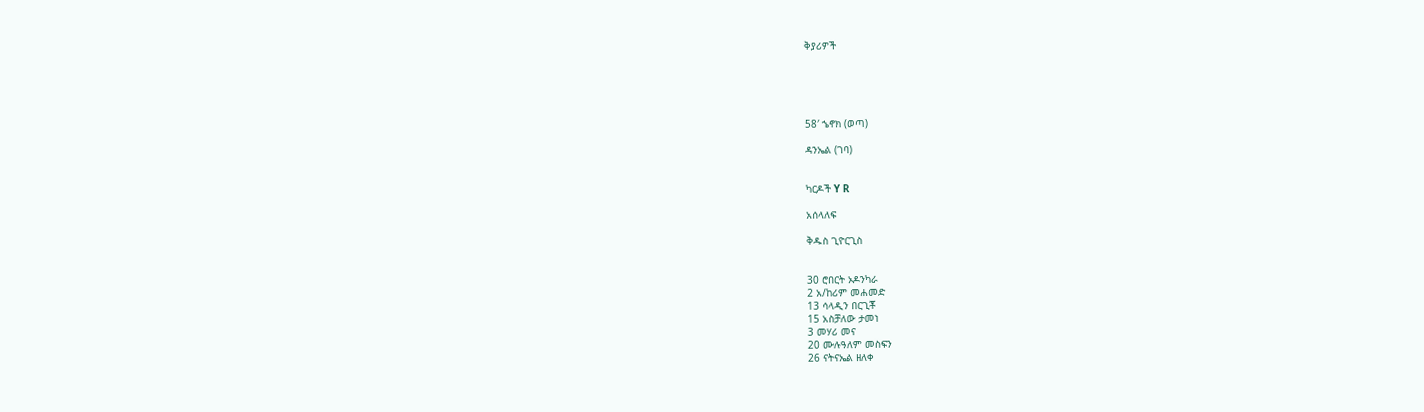ቅያሪዎች





58′ ኄኖክ (ወጣ)

ዳንኤል (ገባ)


ካርዶች Y R

አሰላለፍ

ቅዱስ ጊዮርጊስ


30 ሮበርት ኦዶንካራ
2 አ/ከሪም መሐመድ
13 ሳላዲን በርጊቾ
15 አስቻለው ታመነ
3 መሃሪ መና
20 ሙሉዓለም መስፍን
26 ናትናኤል ዘለቀ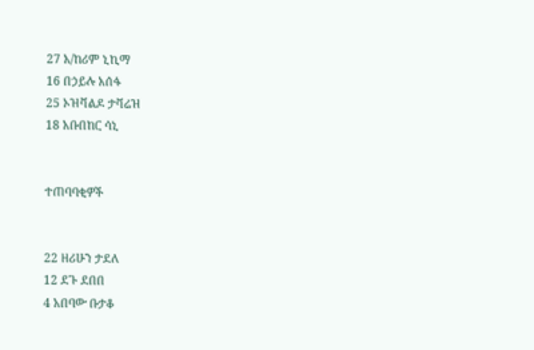27 አ/ከሪም ኒኪማ
16 በኃይሉ አሰፋ
25 ኦዝቫልዶ ታቫሬዝ
18 አቡበከር ሳኒ


ተጠባባቂዎች


22 ዘሪሁን ታደለ
12 ደጉ ደበበ
4 አበባው ቡታቆ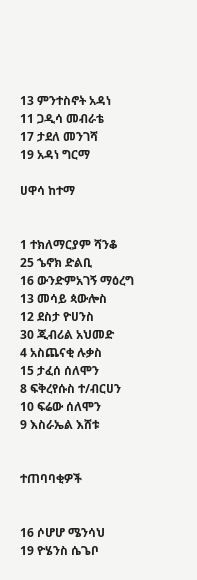13 ምንተስኖት አዳነ
11 ጋዲሳ መብራቴ
17 ታደለ መንገሻ
19 አዳነ ግርማ

ሀዋሳ ከተማ


1 ተክለማርያም ሻንቆ
25 ኄኖክ ድልቢ
16 ውንድምአገኝ ማዕረግ
13 መሳይ ጳውሎስ
12 ደስታ ዮሀንስ
30 ጂብሪል አህመድ
4 አስጨናቂ ሉቃስ
15 ታፈሰ ሰለሞን
8 ፍቅረየሱስ ተ/ብርሀን
10 ፍሬው ሰለሞን
9 እስራኤል እሸቱ


ተጠባባቂዎች


16 ሶሆሆ ሜንሳህ
19 ዮሄንስ ሴጌቦ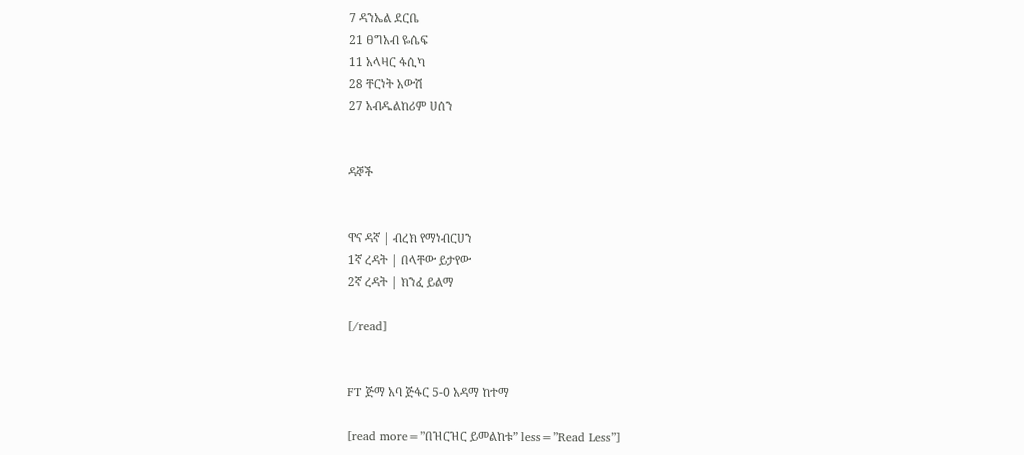7 ዳንኤል ደርቤ
21 ፀግአብ ዬሴፍ
11 አላዛር ፋሲካ
28 ቸርነት አውሽ
27 አብዱልከሪም ሀሰን


ዳኞች


ዋና ዳኛ | ብረክ የማነብርሀን
1ኛ ረዳት | በላቸው ይታየው
2ኛ ረዳት | ክንፈ ይልማ

[/read]


FT ጅማ አባ ጅፋር 5-0 አዳማ ከተማ

[read more=”በዝርዝር ይመልከቱ” less=”Read Less”]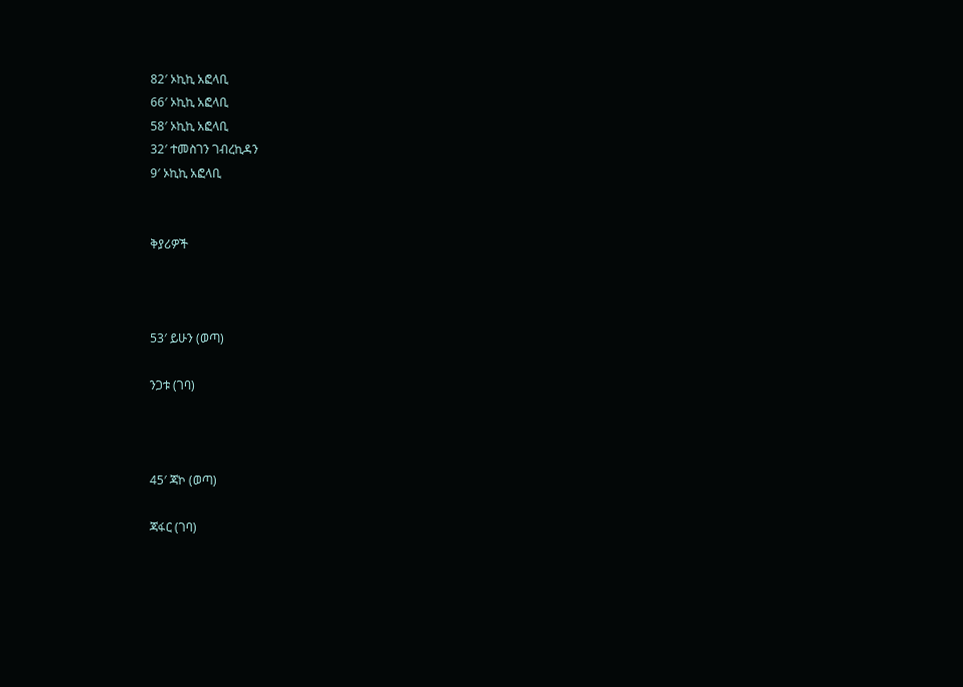82′ ኦኪኪ አፎላቢ
66′ ኦኪኪ አፎላቢ
58′ ኦኪኪ አፎላቢ
32′ ተመስገን ገብረኪዳን
9′ ኦኪኪ አፎላቢ


ቅያሪዎች



53′ ይሁን (ወጣ)

ንጋቱ (ገባ)



45′ ጃኮ (ወጣ)

ጃፋር (ገባ)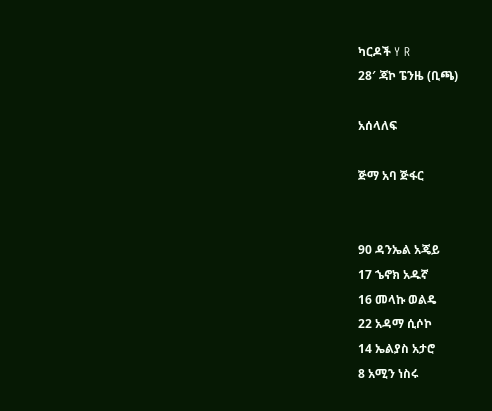ካርዶች Y R
28′ ጃኮ ፔንዜ (ቢጫ)

አሰላለፍ

ጅማ አባ ጅፋር


90 ዳንኤል አጄይ
17 ኄኖክ አዱኛ
16 መላኩ ወልዴ
22 አዳማ ሲሶኮ
14 ኤልያስ አታሮ
8 አሚን ነስሩ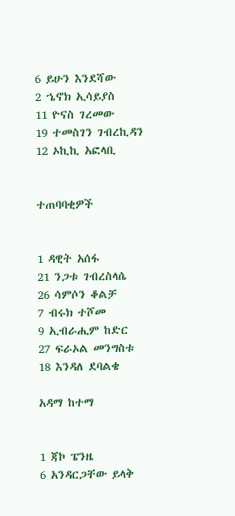6 ይሁን እንደሻው
2 ኄኖክ ኢሳይያስ
11 ዮናስ ገረመው
19 ተመስገን ገብረኪዳን
12 ኦኪኪ አፎላቢ


ተጠባባቂዎች


1 ዳዊት አሰፋ
21 ንጋቱ ገብረስላሴ
26 ሳምሶን ቆልቻ
7 ብሩክ ተሾመ
9 ኢብራሒም ከድር
27 ፍራኦል መንግስቱ
18 እንዳለ ደባልቄ

አዳማ ከተማ


1 ጃኮ ፔንዜ
6 አንዳርጋቸው ይላቅ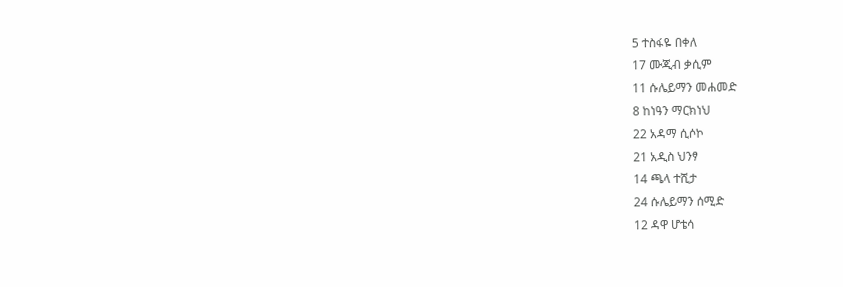5 ተስፋዬ በቀለ
17 ሙጂብ ቃሲም
11 ሱሌይማን መሐመድ
8 ከነዓን ማርክነህ
22 አዳማ ሲሶኮ
21 አዲስ ህንፃ
14 ጫላ ተሺታ
24 ሱሌይማን ሰሚድ
12 ዳዋ ሆቴሳ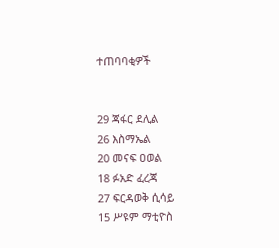ተጠባባቂዎች


29 ጃፋር ደሊል
26 እስማኤል
20 መናፍ ዐወል
18 ፉአድ ፈረጃ
27 ፍርዳወቅ ሲሳይ
15 ሥዩም ማቲዮስ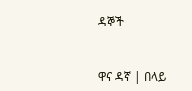ዳኞች


ዋና ዳኛ | በላይ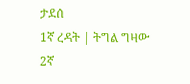ታደሰ
1ኛ ረዳት | ትግል ግዛው
2ኛ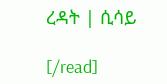ረዳት | ሲሳይ

[/read]